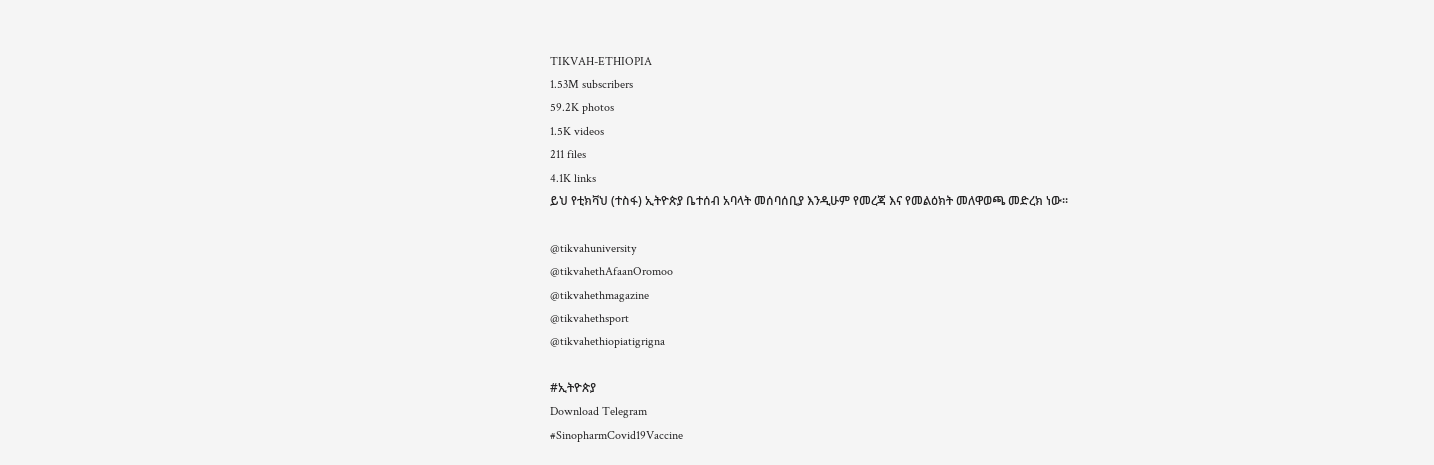TIKVAH-ETHIOPIA
1.53M subscribers
59.2K photos
1.5K videos
211 files
4.1K links
ይህ የቲክቫህ (ተስፋ) ኢትዮጵያ ቤተሰብ አባላት መሰባሰቢያ እንዲሁም የመረጃ እና የመልዕክት መለዋወጫ መድረክ ነው።

@tikvahuniversity
@tikvahethAfaanOromoo
@tikvahethmagazine
@tikvahethsport
@tikvahethiopiatigrigna

#ኢትዮጵያ
Download Telegram
#SinopharmCovid19Vaccine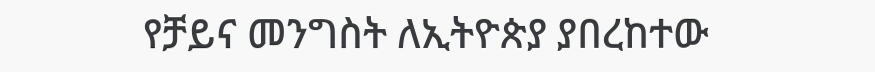የቻይና መንግስት ለኢትዮጵያ ያበረከተው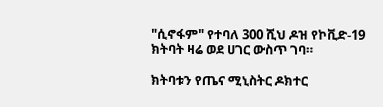"ሲኖፋም" የተባለ 300 ሺህ ዶዝ የኮቪድ-19 ክትባት ዛሬ ወደ ሀገር ውስጥ ገባ።

ክትባቱን የጤና ሚኒስትር ዶክተር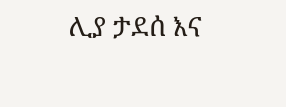ሊያ ታደሰ እና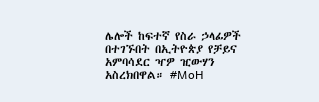ሌሎች ከፍተኛ የስራ ኃላፊዎች በተገኙበት በኢትዮጵያ የቻይና አምባሳደር ዣዎ ዢውሃን አስረክበዋል። #MoH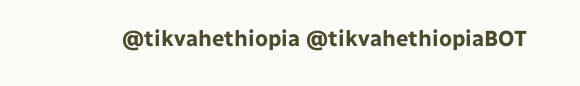@tikvahethiopia @tikvahethiopiaBOT